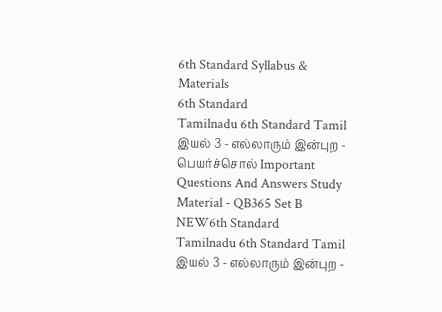6th Standard Syllabus & Materials
6th Standard
Tamilnadu 6th Standard Tamil இயல் 3 - எல்லாரும் இன்புற - பெயர்ச்சொல் Important Questions And Answers Study Material - QB365 Set B
NEW6th Standard
Tamilnadu 6th Standard Tamil இயல் 3 - எல்லாரும் இன்புற -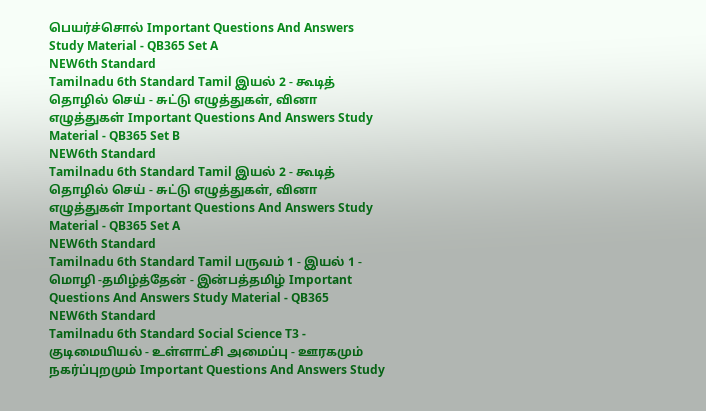பெயர்ச்சொல் Important Questions And Answers Study Material - QB365 Set A
NEW6th Standard
Tamilnadu 6th Standard Tamil இயல் 2 - கூடித் தொழில் செய் - சுட்டு எழுத்துகள், வினா எழுத்துகள் Important Questions And Answers Study Material - QB365 Set B
NEW6th Standard
Tamilnadu 6th Standard Tamil இயல் 2 - கூடித் தொழில் செய் - சுட்டு எழுத்துகள், வினா எழுத்துகள் Important Questions And Answers Study Material - QB365 Set A
NEW6th Standard
Tamilnadu 6th Standard Tamil பருவம் 1 - இயல் 1 - மொழி -தமிழ்த்தேன் - இன்பத்தமிழ் Important Questions And Answers Study Material - QB365
NEW6th Standard
Tamilnadu 6th Standard Social Science T3 - குடிமையியல் - உள்ளாட்சி அமைப்பு - ஊரகமும் நகர்ப்புறமும் Important Questions And Answers Study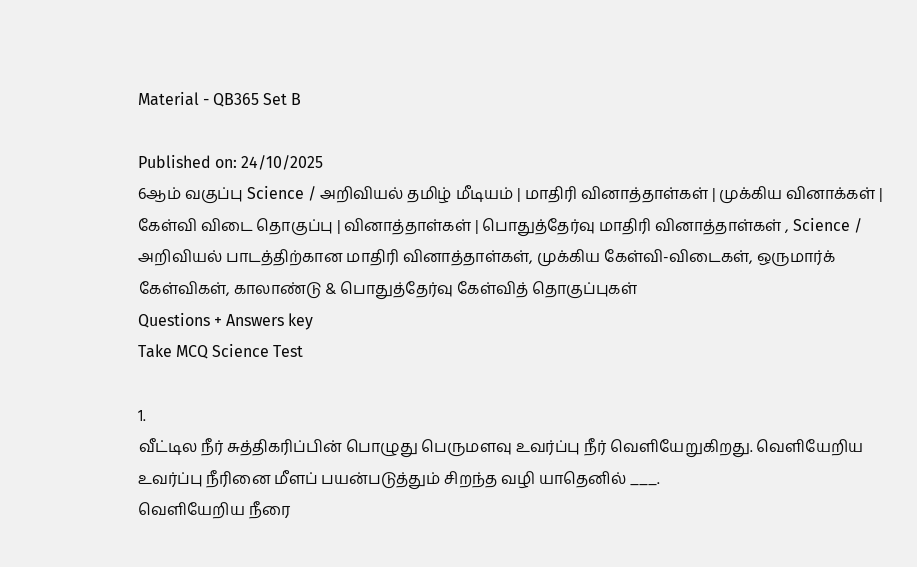Material - QB365 Set B

Published on: 24/10/2025
6ஆம் வகுப்பு Science / அறிவியல் தமிழ் மீடியம் | மாதிரி வினாத்தாள்கள் | முக்கிய வினாக்கள் | கேள்வி விடை தொகுப்பு | வினாத்தாள்கள் | பொதுத்தேர்வு மாதிரி வினாத்தாள்கள் , Science / அறிவியல் பாடத்திற்கான மாதிரி வினாத்தாள்கள், முக்கிய கேள்வி-விடைகள், ஒருமார்க் கேள்விகள், காலாண்டு & பொதுத்தேர்வு கேள்வித் தொகுப்புகள்
Questions + Answers key
Take MCQ Science Test

1.
வீட்டில நீர் சுத்திகரிப்பின் பொழுது பெருமளவு உவர்ப்பு நீர் வெளியேறுகிறது. வெளியேறிய உவர்ப்பு நீரினை மீளப் பயன்படுத்தும் சிறந்த வழி யாதெனில் ___.
வெளியேறிய நீரை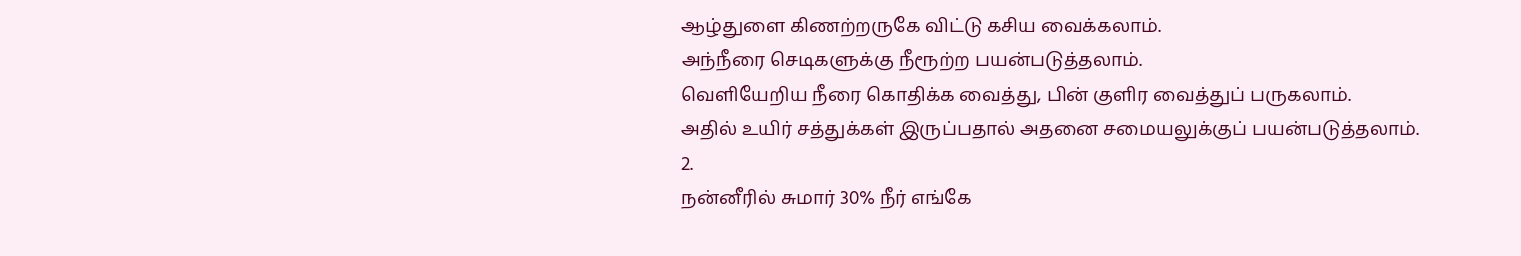ஆழ்துளை கிணற்றருகே விட்டு கசிய வைக்கலாம்.
அந்நீரை செடிகளுக்கு நீரூற்ற பயன்படுத்தலாம்.
வெளியேறிய நீரை கொதிக்க வைத்து, பின் குளிர வைத்துப் பருகலாம்.
அதில் உயிர் சத்துக்கள் இருப்பதால் அதனை சமையலுக்குப் பயன்படுத்தலாம்.
2.
நன்னீரில் சுமார் 30% நீர் எங்கே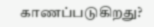காணப்படுகிறது?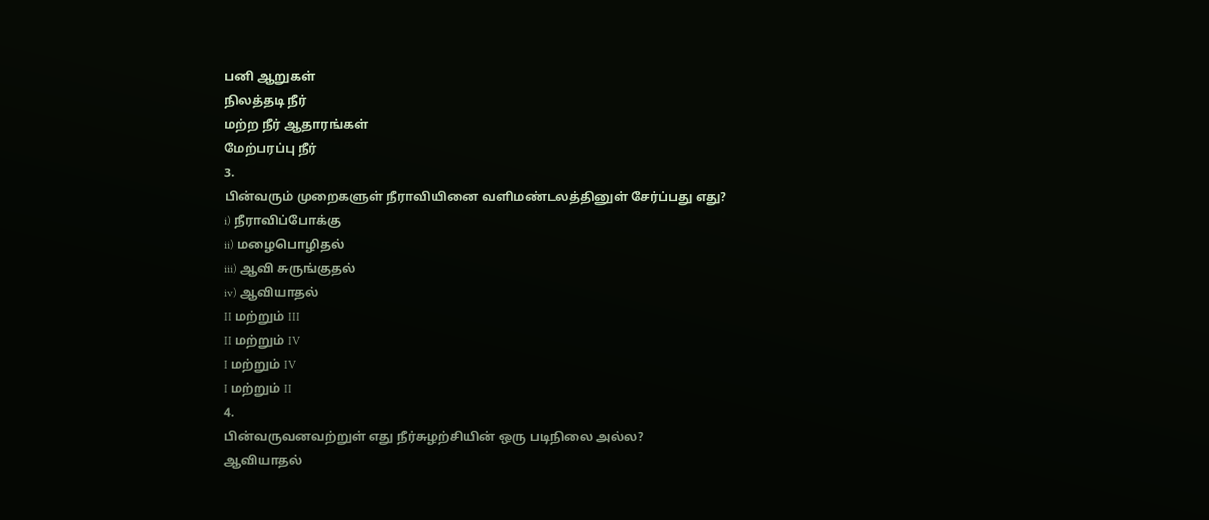பனி ஆறுகள்
நிலத்தடி நீர்
மற்ற நீர் ஆதாரங்கள்
மேற்பரப்பு நீர்
3.
பின்வரும் முறைகளுள் நீராவியினை வளிமண்டலத்தினுள் சேர்ப்பது எது?
i) நீராவிப்போக்கு
ii) மழைபொழிதல்
iii) ஆவி சுருங்குதல்
iv) ஆவியாதல்
II மற்றும் III
II மற்றும் IV
I மற்றும் IV
I மற்றும் II
4.
பின்வருவனவற்றுள் எது நீர்சுழற்சியின் ஒரு படிநிலை அல்ல?
ஆவியாதல்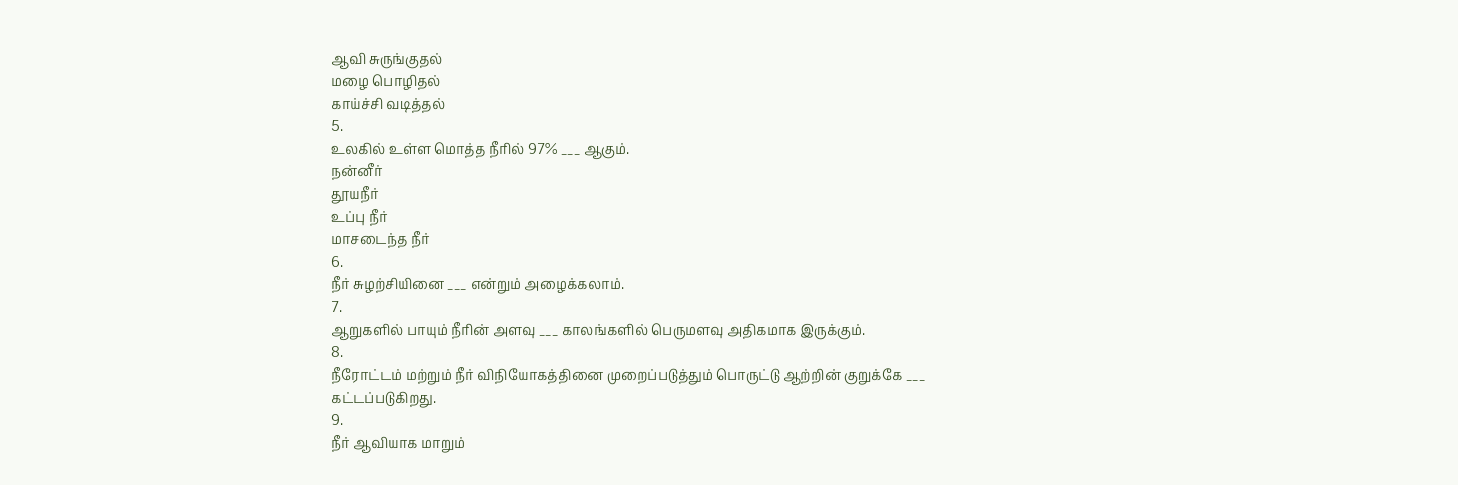ஆவி சுருங்குதல்
மழை பொழிதல்
காய்ச்சி வடித்தல்
5.
உலகில் உள்ள மொத்த நீரில் 97% ___ ஆகும்.
நன்னீர்
தூயநீர்
உப்பு நீர்
மாசடைந்த நீர்
6.
நீர் சுழற்சியினை ___ என்றும் அழைக்கலாம்.
7.
ஆறுகளில் பாயும் நீரின் அளவு ___ காலங்களில் பெருமளவு அதிகமாக இருக்கும்.
8.
நீரோட்டம் மற்றும் நீர் விநியோகத்தினை முறைப்படுத்தும் பொருட்டு ஆற்றின் குறுக்கே ___ கட்டப்படுகிறது.
9.
நீர் ஆவியாக மாறும்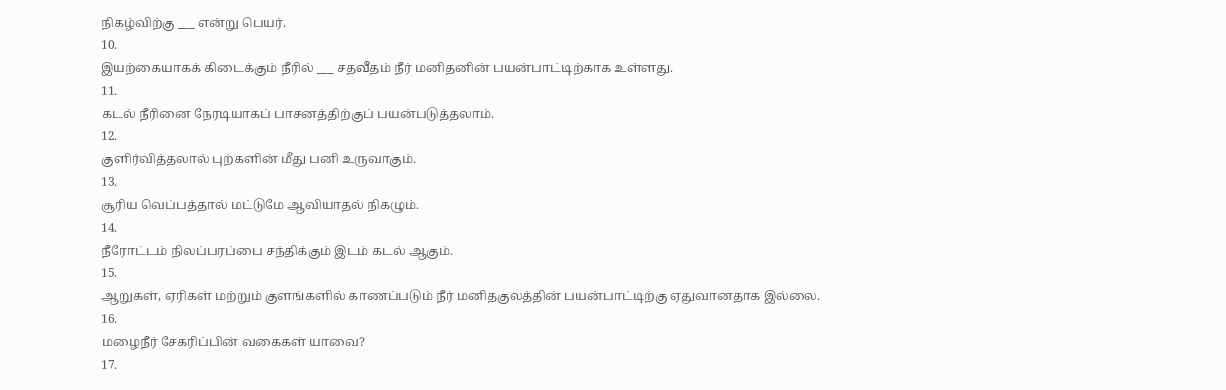நிகழ்விற்கு ___ என்று பெயர்.
10.
இயற்கையாகக் கிடைக்கும் நீரில் ___ சதவீதம் நீர் மனிதனின் பயன்பாட்டிற்காக உள்ளது.
11.
கடல் நீரினை நேரடியாகப் பாசனத்திற்குப் பயன்படுத்தலாம்.
12.
குளிர்வித்தலால் புற்களின் மீது பனி உருவாகும்.
13.
சூரிய வெப்பத்தால் மட்டுமே ஆவியாதல் நிகழும்.
14.
நீரோட்டம் நிலப்பரப்பை சந்திக்கும் இடம் கடல் ஆகும்.
15.
ஆறுகள், ஏரிகள் மற்றும் குளங்களில் காணப்படும் நீர் மனிதகுலத்தின் பயன்பாட்டிற்கு ஏதுவானதாக இல்லை.
16.
மழைநீர் சேகரிப்பின் வகைகள் யாவை?
17.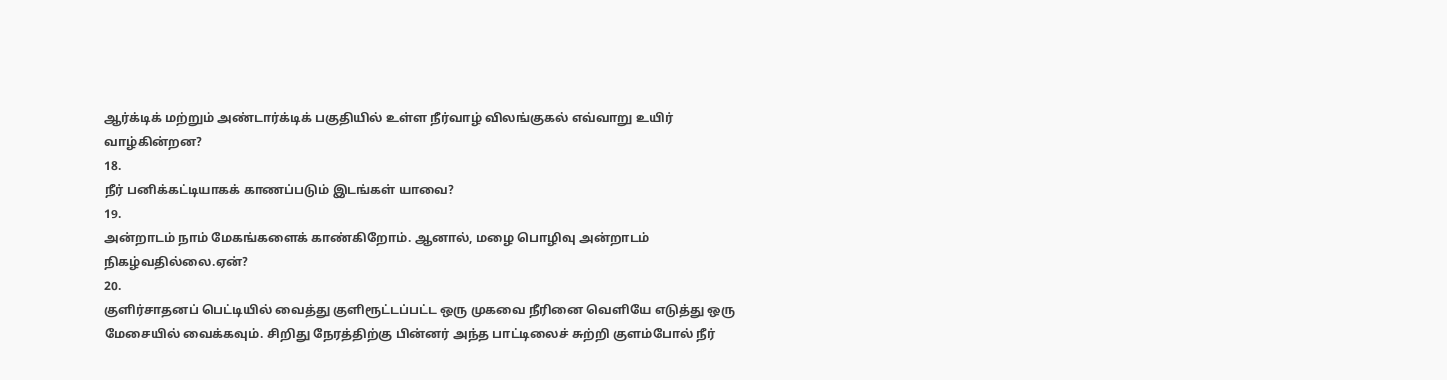ஆர்க்டிக் மற்றும் அண்டார்க்டிக் பகுதியில் உள்ள நீர்வாழ் விலங்குகல் எவ்வாறு உயிர் வாழ்கின்றன?
18.
நீர் பனிக்கட்டியாகக் காணப்படும் இடங்கள் யாவை?
19.
அன்றாடம் நாம் மேகங்களைக் காண்கிறோம். ஆனால், மழை பொழிவு அன்றாடம் நிகழ்வதில்லை.ஏன்?
20.
குளிர்சாதனப் பெட்டியில் வைத்து குளிரூட்டப்பட்ட ஒரு முகவை நீரினை வெளியே எடுத்து ஒரு மேசையில் வைக்கவும். சிறிது நேரத்திற்கு பின்னர் அந்த பாட்டிலைச் சுற்றி குளம்போல் நீர்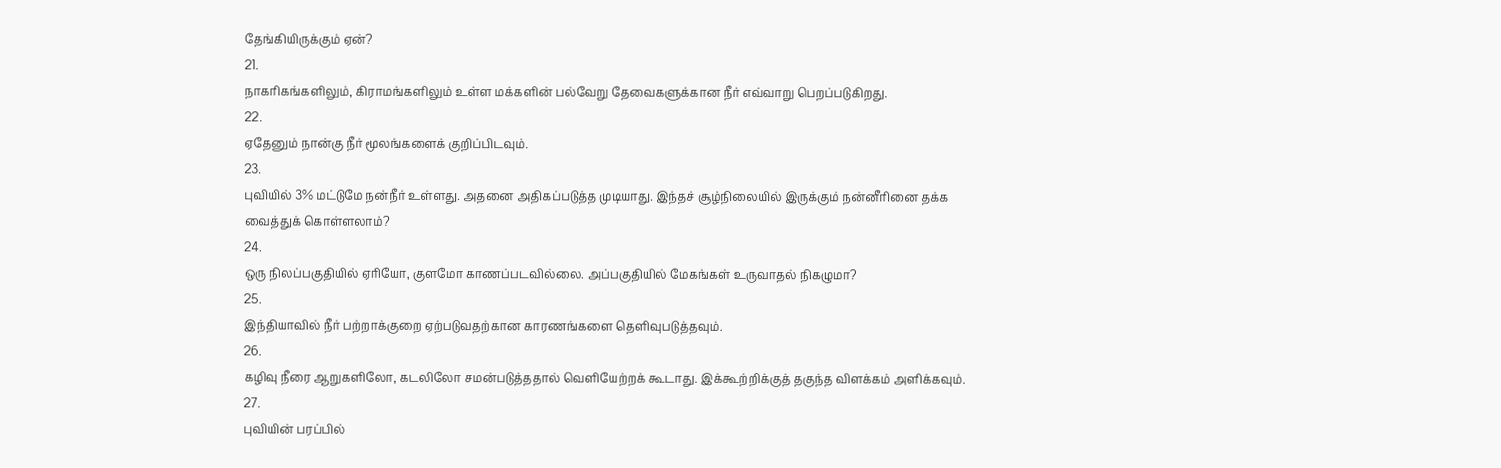தேங்கியிருக்கும் ஏன்?
21.
நாகரிகங்களிலும், கிராமங்களிலும் உள்ள மக்களின் பல்வேறு தேவைகளுக்கான நீர் எவ்வாறு பெறப்படுகிறது.
22.
ஏதேனும் நான்கு நீர் மூலங்களைக் குறிப்பிடவும்.
23.
புவியில் 3% மட்டுமே நன்நீர் உள்ளது. அதனை அதிகப்படுத்த முடியாது. இந்தச் சூழ்நிலையில் இருக்கும் நன்னீரினை தக்க வைத்துக் கொள்ளலாம்?
24.
ஒரு நிலப்பகுதியில் ஏரியோ, குளமோ காணப்படவில்லை. அப்பகுதியில் மேகங்கள் உருவாதல் நிகழுமா?
25.
இந்தியாவில் நீர் பற்றாக்குறை ஏற்படுவதற்கான காரணங்களை தெளிவுபடுத்தவும்.
26.
கழிவு நீரை ஆறுகளிலோ, கடலிலோ சமன்படுத்ததால் வெளியேற்றக் கூடாது. இக்கூற்றிக்குத் தகுந்த விளக்கம் அளிக்கவும்.
27.
புவியின் பரப்பில்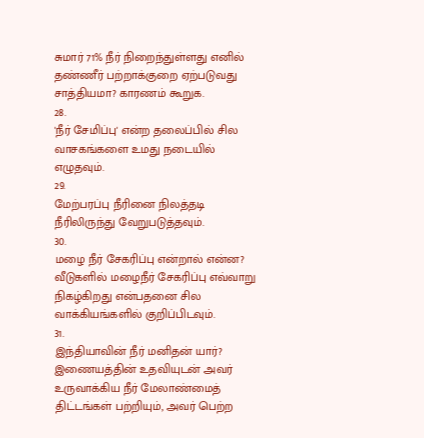சுமார் 71% நீர் நிறைந்துள்ளது எனில் தண்ணீர் பற்றாக்குறை ஏற்படுவது சாத்தியமா? காரணம் கூறுக.
28.
'நீர் சேமிப்பு' என்ற தலைப்பில் சில வாசகங்களை உமது நடையில் எழுதவும்.
29.
மேற்பரப்பு நீரினை நிலத்தடி நீரிலிருந்து வேறுபடுத்தவும்.
30.
மழை நீர் சேகரிப்பு என்றால் என்ன? வீடுகளில் மழைநீர் சேகரிப்பு எவ்வாறு நிகழ்கிறது என்பதனை சில வாக்கியங்களில் குறிப்பிடவும்.
31.
இந்தியாவின் நீர் மனிதன் யார்? இணையத்தின் உதவியுடன் அவர் உருவாக்கிய நீர் மேலாண்மைத் திட்டங்கள் பற்றியும், அவர் பெற்ற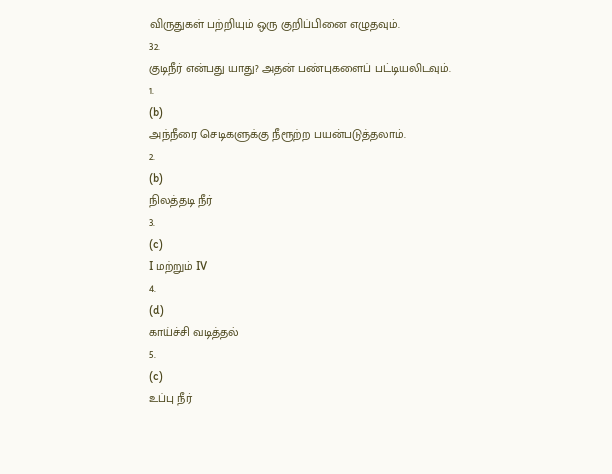விருதுகள் பற்றியும் ஒரு குறிப்பினை எழுதவும்.
32.
குடிநீர் என்பது யாது? அதன் பண்புகளைப் பட்டியலிடவும்.
1.
(b)
அந்நீரை செடிகளுக்கு நீரூற்ற பயன்படுத்தலாம்.
2.
(b)
நிலத்தடி நீர்
3.
(c)
I மற்றும் IV
4.
(d)
காய்ச்சி வடித்தல்
5.
(c)
உப்பு நீர்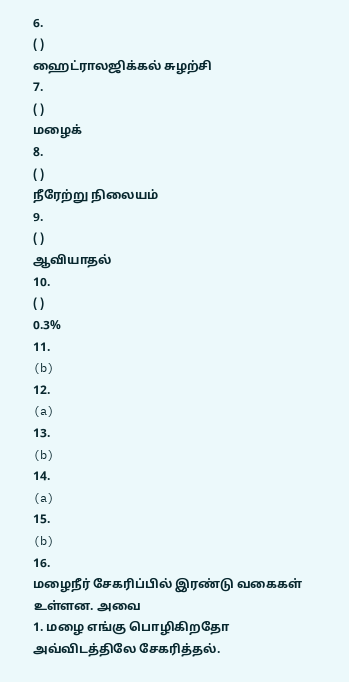6.
( )
ஹைட்ராலஜிக்கல் சுழற்சி
7.
( )
மழைக்
8.
( )
நீரேற்று நிலையம்
9.
( )
ஆவியாதல்
10.
( )
0.3%
11.
(b)
12.
(a)
13.
(b)
14.
(a)
15.
(b)
16.
மழைநீர் சேகரிப்பில் இரண்டு வகைகள் உள்ளன. அவை
1. மழை எங்கு பொழிகிறதோ அவ்விடத்திலே சேகரித்தல்.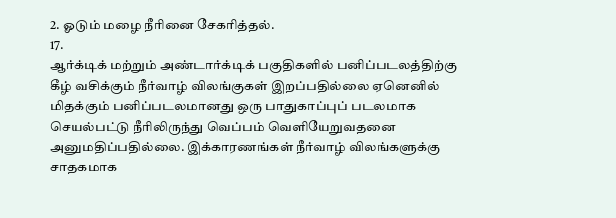2. ஓடும் மழை நீரினை சேகரித்தல்.
17.
ஆர்க்டிக் மற்றும் அண்டார்க்டிக் பகுதிகளில் பனிப்படலத்திற்கு கீழ் வசிக்கும் நீர்வாழ் விலங்குகள் இறப்பதில்லை ஏனெனில் மிதக்கும் பனிப்படலமானது ஒரு பாதுகாப்புப் படலமாக செயல்பட்டு நீரிலிருந்து வெப்பம் வெளியேறுவதனை அனுமதிப்பதில்லை. இக்காரணங்கள் நீர்வாழ் விலங்களுக்கு சாதகமாக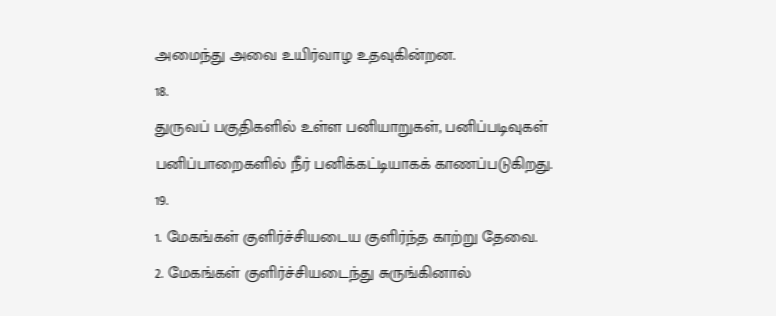அமைந்து அவை உயிர்வாழ உதவுகின்றன.
18.
துருவப் பகுதிகளில் உள்ள பனியாறுகள், பனிப்படிவுகள் பனிப்பாறைகளில் நீர் பனிக்கட்டியாகக் காணப்படுகிறது.
19.
1. மேகங்கள் குளிர்ச்சியடைய குளிர்ந்த காற்று தேவை.
2. மேகங்கள் குளிர்ச்சியடைந்து சுருங்கினால்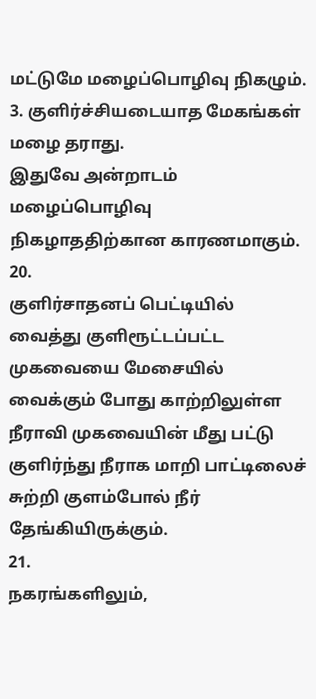மட்டுமே மழைப்பொழிவு நிகழும்.
3. குளிர்ச்சியடையாத மேகங்கள் மழை தராது.
இதுவே அன்றாடம் மழைப்பொழிவு நிகழாததிற்கான காரணமாகும்.
20.
குளிர்சாதனப் பெட்டியில் வைத்து குளிரூட்டப்பட்ட முகவையை மேசையில் வைக்கும் போது காற்றிலுள்ள நீராவி முகவையின் மீது பட்டு குளிர்ந்து நீராக மாறி பாட்டிலைச் சுற்றி குளம்போல் நீர் தேங்கியிருக்கும்.
21.
நகரங்களிலும்,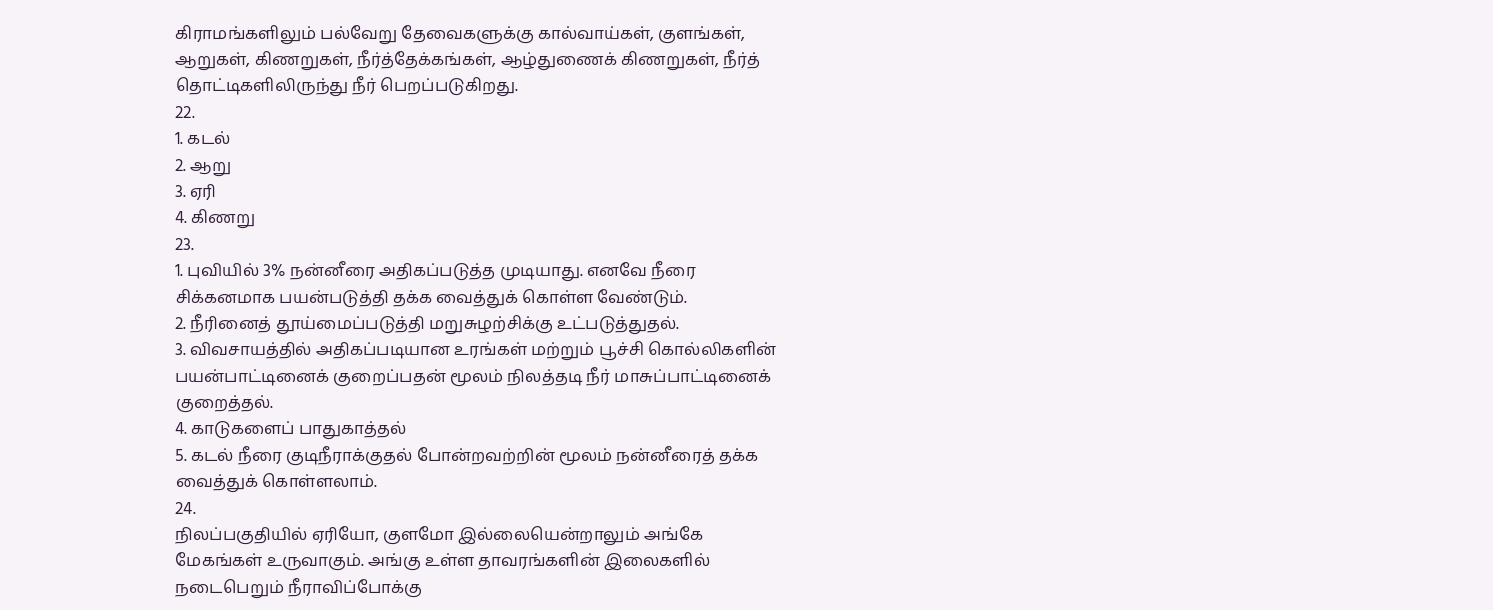கிராமங்களிலும் பல்வேறு தேவைகளுக்கு கால்வாய்கள், குளங்கள், ஆறுகள், கிணறுகள், நீர்த்தேக்கங்கள், ஆழ்துணைக் கிணறுகள், நீர்த் தொட்டிகளிலிருந்து நீர் பெறப்படுகிறது.
22.
1. கடல்
2. ஆறு
3. ஏரி
4. கிணறு
23.
1. புவியில் 3% நன்னீரை அதிகப்படுத்த முடியாது. எனவே நீரை சிக்கனமாக பயன்படுத்தி தக்க வைத்துக் கொள்ள வேண்டும்.
2. நீரினைத் தூய்மைப்படுத்தி மறுசுழற்சிக்கு உட்படுத்துதல்.
3. விவசாயத்தில் அதிகப்படியான உரங்கள் மற்றும் பூச்சி கொல்லிகளின் பயன்பாட்டினைக் குறைப்பதன் மூலம் நிலத்தடி நீர் மாசுப்பாட்டினைக் குறைத்தல்.
4. காடுகளைப் பாதுகாத்தல்
5. கடல் நீரை குடிநீராக்குதல் போன்றவற்றின் மூலம் நன்னீரைத் தக்க வைத்துக் கொள்ளலாம்.
24.
நிலப்பகுதியில் ஏரியோ, குளமோ இல்லையென்றாலும் அங்கே மேகங்கள் உருவாகும். அங்கு உள்ள தாவரங்களின் இலைகளில் நடைபெறும் நீராவிப்போக்கு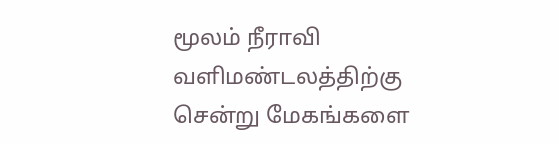மூலம் நீராவி வளிமண்டலத்திற்கு சென்று மேகங்களை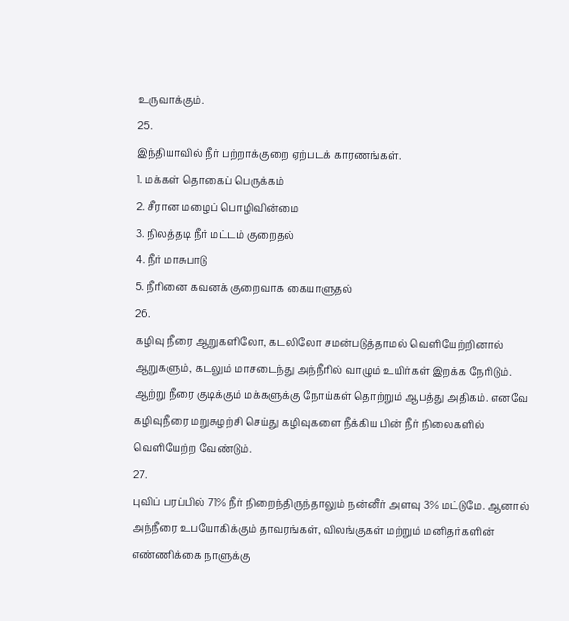உருவாக்கும்.
25.
இந்தியாவில் நீர் பற்றாக்குறை ஏற்படக் காரணங்கள்.
1. மக்கள் தொகைப் பெருக்கம்
2. சீரான மழைப் பொழிவின்மை
3. நிலத்தடி நீர் மட்டம் குறைதல்
4. நீர் மாசுபாடு
5. நீரினை கவனக் குறைவாக கையாளுதல்
26.
கழிவு நீரை ஆறுகளிலோ, கடலிலோ சமன்படுத்தாமல் வெளியேற்றினால் ஆறுகளும், கடலும் மாசடைந்து அந்நீரில் வாழும் உயிர்கள் இறக்க நேரிடும். ஆற்று நீரை குடிக்கும் மக்களுக்கு நோய்கள் தொற்றும் ஆபத்து அதிகம். எனவே கழிவுநீரை மறுசுழற்சி செய்து கழிவுகளை நீக்கிய பின் நீர் நிலைகளில் வெளியேற்ற வேண்டும்.
27.
புவிப் பரப்பில் 71% நீர் நிறைந்திருந்தாலும் நன்னீர் அளவு 3% மட்டுமே. ஆனால் அந்நீரை உபயோகிக்கும் தாவரங்கள், விலங்குகள் மற்றும் மனிதர்களின் எண்ணிக்கை நாளுக்கு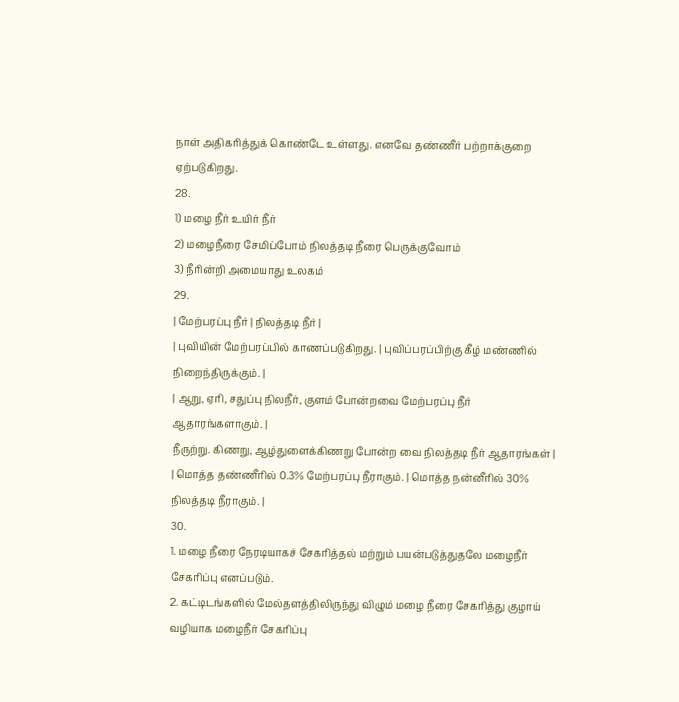நாள் அதிகரித்துக் கொண்டே உள்ளது. எனவே தண்ணீர் பற்றாக்குறை ஏற்படுகிறது.
28.
1) மழை நீர் உயிர் நீர்
2) மழைநீரை சேமிப்போம் நிலத்தடி நீரை பெருக்குவோம்
3) நீரின்றி அமையாது உலகம்
29.
| மேற்பரப்பு நீர் | நிலத்தடி நீர் |
| புவியின் மேற்பரப்பில் காணப்படுகிறது. | புவிப்பரப்பிற்கு கீழ் மண்ணில் நிறைந்திருக்கும். |
| ஆறு, ஏரி, சதுப்பு நிலநீர், குளம் போன்றவை மேற்பரப்பு நீர் ஆதாரங்களாகும். |
நீருற்று. கிணறு, ஆழ்துளைக்கிணறு போன்ற வை நிலத்தடி நீர் ஆதாரங்கள் |
| மொத்த தண்ணீரில் 0.3% மேற்பரப்பு நீராகும். | மொத்த நன்னீரில் 30% நிலத்தடி நீராகும். |
30.
1. மழை நீரை நேரடியாகச் சேகரித்தல் மற்றும் பயன்படுத்துதலே மழைநீர் சேகரிப்பு எனப்படும்.
2. கட்டிடங்களில் மேல்தளத்திலிருந்து விழும் மழை நீரை சேகரித்து குழாய் வழியாக மழைநீர் சேகரிப்பு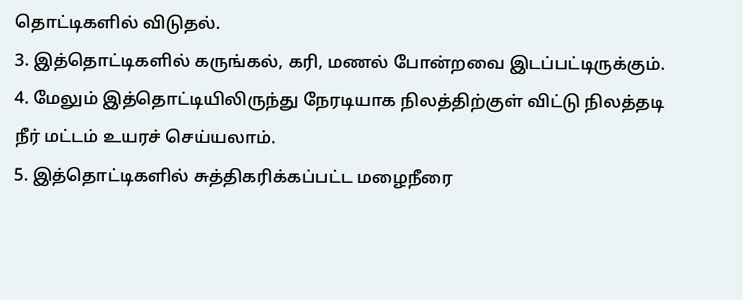தொட்டிகளில் விடுதல்.
3. இத்தொட்டிகளில் கருங்கல், கரி, மணல் போன்றவை இடப்பட்டிருக்கும்.
4. மேலும் இத்தொட்டியிலிருந்து நேரடியாக நிலத்திற்குள் விட்டு நிலத்தடி நீர் மட்டம் உயரச் செய்யலாம்.
5. இத்தொட்டிகளில் சுத்திகரிக்கப்பட்ட மழைநீரை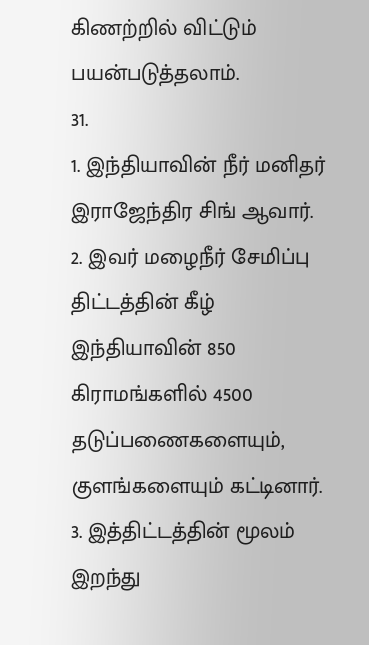கிணற்றில் விட்டும் பயன்படுத்தலாம்.
31.
1. இந்தியாவின் நீர் மனிதர் இராஜேந்திர சிங் ஆவார்.
2. இவர் மழைநீர் சேமிப்பு திட்டத்தின் கீழ் இந்தியாவின் 850 கிராமங்களில் 4500 தடுப்பணைகளையும், குளங்களையும் கட்டினார்.
3. இத்திட்டத்தின் மூலம் இறந்து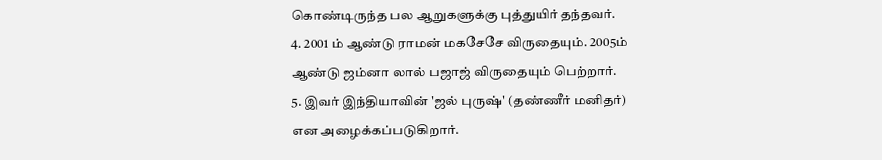கொண்டிருந்த பல ஆறுகளுக்கு புத்துயிர் தந்தவர்.
4. 2001 ம் ஆண்டு ராமன் மகசேசே விருதையும். 2005ம் ஆண்டு ஜம்னா லால் பஜாஜ் விருதையும் பெற்றார்.
5. இவர் இந்தியாவின் 'ஜல் புருஷ்' (தண்ணீர் மனிதர்) என அழைக்கப்படுகிறார்.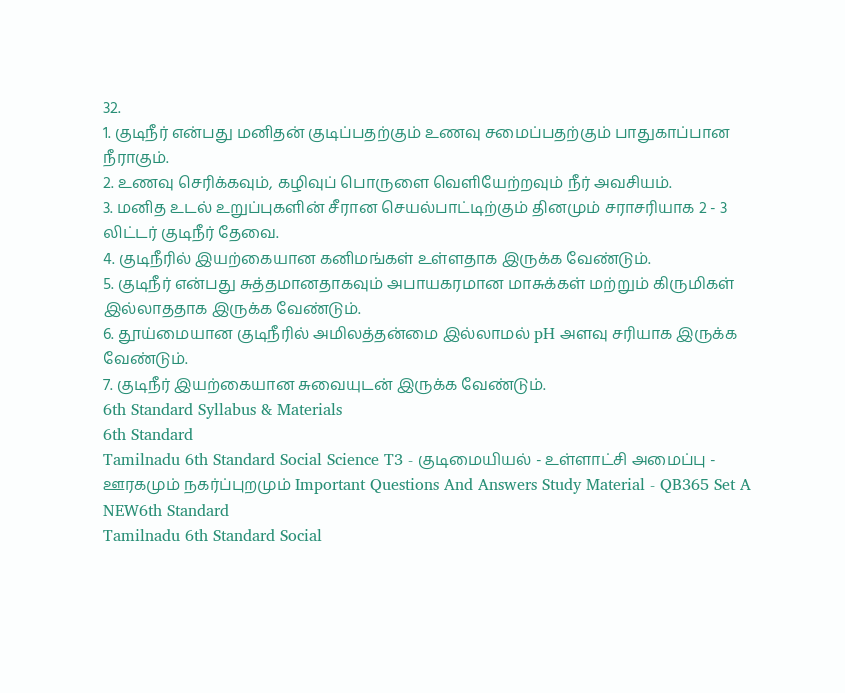32.
1. குடிநீர் என்பது மனிதன் குடிப்பதற்கும் உணவு சமைப்பதற்கும் பாதுகாப்பான நீராகும்.
2. உணவு செரிக்கவும், கழிவுப் பொருளை வெளியேற்றவும் நீர் அவசியம்.
3. மனித உடல் உறுப்புகளின் சீரான செயல்பாட்டிற்கும் தினமும் சராசரியாக 2 - 3 லிட்டர் குடிநீர் தேவை.
4. குடிநீரில் இயற்கையான கனிமங்கள் உள்ளதாக இருக்க வேண்டும்.
5. குடிநீர் என்பது சுத்தமானதாகவும் அபாயகரமான மாசுக்கள் மற்றும் கிருமிகள் இல்லாததாக இருக்க வேண்டும்.
6. தூய்மையான குடிநீரில் அமிலத்தன்மை இல்லாமல் pH அளவு சரியாக இருக்க வேண்டும்.
7. குடிநீர் இயற்கையான சுவையுடன் இருக்க வேண்டும்.
6th Standard Syllabus & Materials
6th Standard
Tamilnadu 6th Standard Social Science T3 - குடிமையியல் - உள்ளாட்சி அமைப்பு - ஊரகமும் நகர்ப்புறமும் Important Questions And Answers Study Material - QB365 Set A
NEW6th Standard
Tamilnadu 6th Standard Social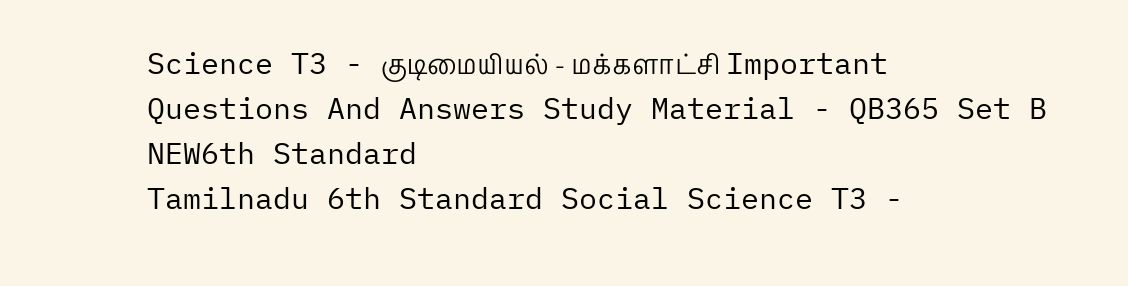Science T3 - குடிமையியல் - மக்களாட்சி Important Questions And Answers Study Material - QB365 Set B
NEW6th Standard
Tamilnadu 6th Standard Social Science T3 -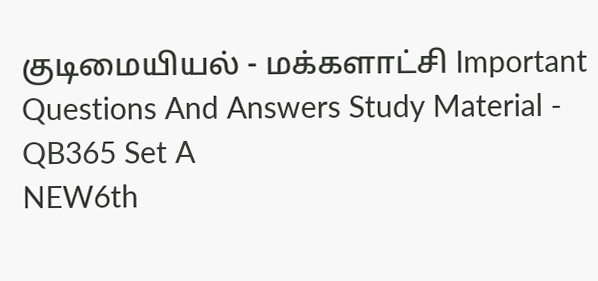குடிமையியல் - மக்களாட்சி Important Questions And Answers Study Material - QB365 Set A
NEW6th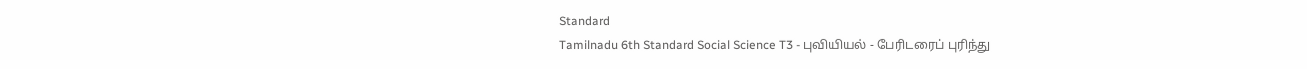Standard
Tamilnadu 6th Standard Social Science T3 - புவியியல் - பேரிடரைப் புரிந்து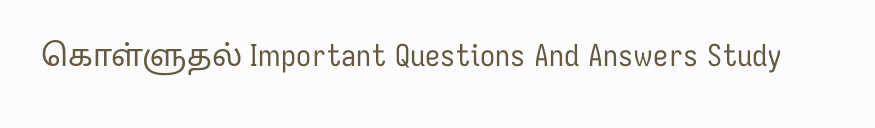கொள்ளுதல் Important Questions And Answers Study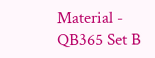Material - QB365 Set B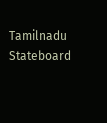Tamilnadu Stateboard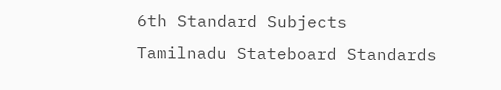6th Standard Subjects
Tamilnadu Stateboard Standards